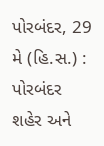પોરબંદર, 29 મે (હિ.સ.) : પોરબંદર શહેર અને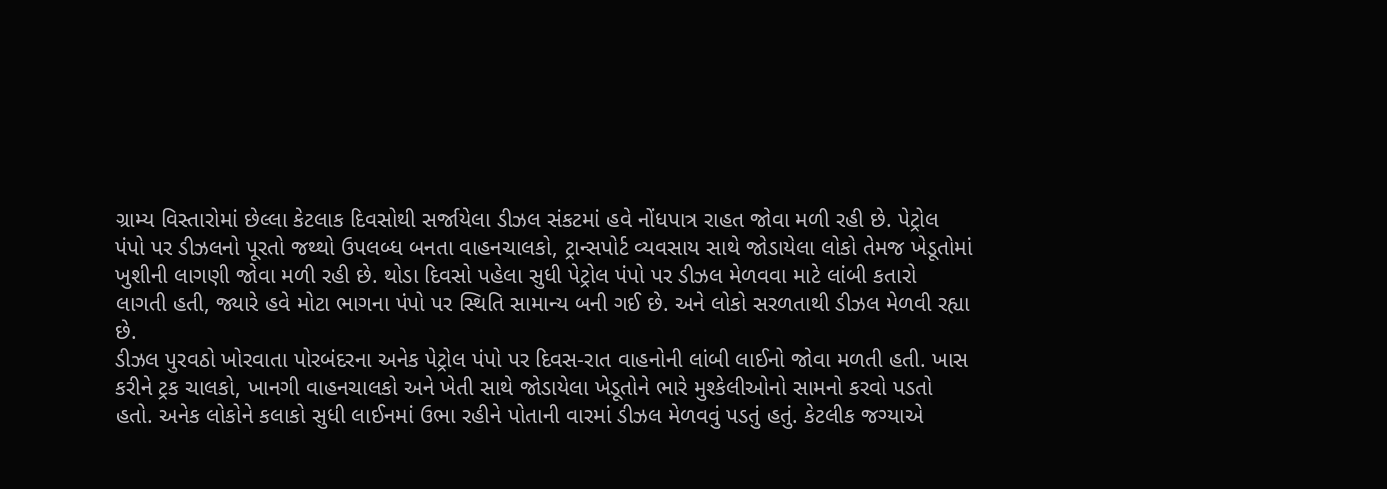ગ્રામ્ય વિસ્તારોમાં છેલ્લા કેટલાક દિવસોથી સર્જાયેલા ડીઝલ સંકટમાં હવે નોંધપાત્ર રાહત જોવા મળી રહી છે. પેટ્રોલ પંપો પર ડીઝલનો પૂરતો જથ્થો ઉપલબ્ધ બનતા વાહનચાલકો, ટ્રાન્સપોર્ટ વ્યવસાય સાથે જોડાયેલા લોકો તેમજ ખેડૂતોમાં ખુશીની લાગણી જોવા મળી રહી છે. થોડા દિવસો પહેલા સુધી પેટ્રોલ પંપો પર ડીઝલ મેળવવા માટે લાંબી કતારો લાગતી હતી, જ્યારે હવે મોટા ભાગના પંપો પર સ્થિતિ સામાન્ય બની ગઈ છે. અને લોકો સરળતાથી ડીઝલ મેળવી રહ્યા છે.
ડીઝલ પુરવઠો ખોરવાતા પોરબંદરના અનેક પેટ્રોલ પંપો પર દિવસ-રાત વાહનોની લાંબી લાઈનો જોવા મળતી હતી. ખાસ કરીને ટ્રક ચાલકો, ખાનગી વાહનચાલકો અને ખેતી સાથે જોડાયેલા ખેડૂતોને ભારે મુશ્કેલીઓનો સામનો કરવો પડતો હતો. અનેક લોકોને કલાકો સુધી લાઈનમાં ઉભા રહીને પોતાની વારમાં ડીઝલ મેળવવું પડતું હતું. કેટલીક જગ્યાએ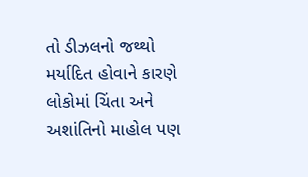તો ડીઝલનો જથ્થો મર્યાદિત હોવાને કારણે લોકોમાં ચિંતા અને અશાંતિનો માહોલ પણ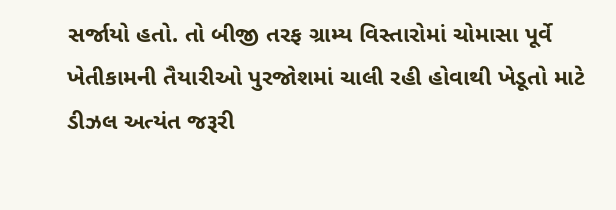સર્જાયો હતો. તો બીજી તરફ ગ્રામ્ય વિસ્તારોમાં ચોમાસા પૂર્વે ખેતીકામની તૈયારીઓ પુરજોશમાં ચાલી રહી હોવાથી ખેડૂતો માટે ડીઝલ અત્યંત જરૂરી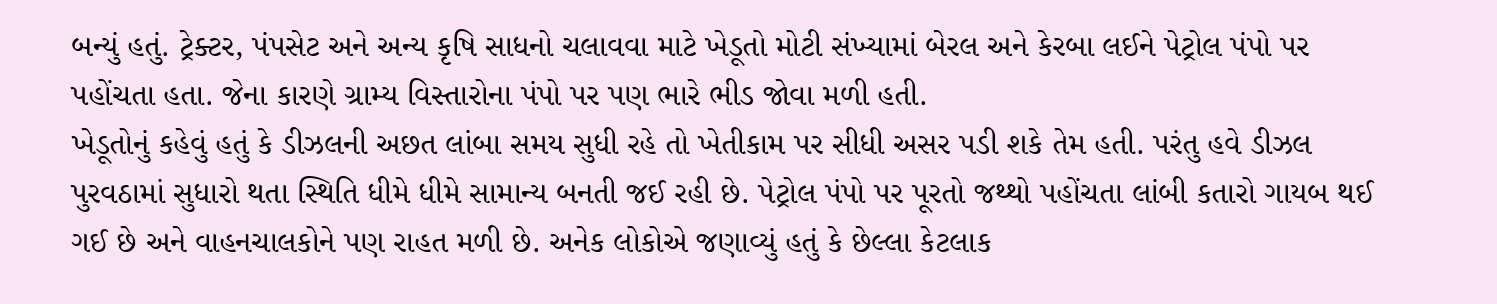બન્યું હતું. ટ્રેક્ટર, પંપસેટ અને અન્ય કૃષિ સાધનો ચલાવવા માટે ખેડૂતો મોટી સંખ્યામાં બેરલ અને કેરબા લઈને પેટ્રોલ પંપો પર પહોંચતા હતા. જેના કારણે ગ્રામ્ય વિસ્તારોના પંપો પર પણ ભારે ભીડ જોવા મળી હતી.
ખેડૂતોનું કહેવું હતું કે ડીઝલની અછત લાંબા સમય સુધી રહે તો ખેતીકામ પર સીધી અસર પડી શકે તેમ હતી. પરંતુ હવે ડીઝલ પુરવઠામાં સુધારો થતા સ્થિતિ ધીમે ધીમે સામાન્ય બનતી જઈ રહી છે. પેટ્રોલ પંપો પર પૂરતો જથ્થો પહોંચતા લાંબી કતારો ગાયબ થઈ ગઈ છે અને વાહનચાલકોને પણ રાહત મળી છે. અનેક લોકોએ જણાવ્યું હતું કે છેલ્લા કેટલાક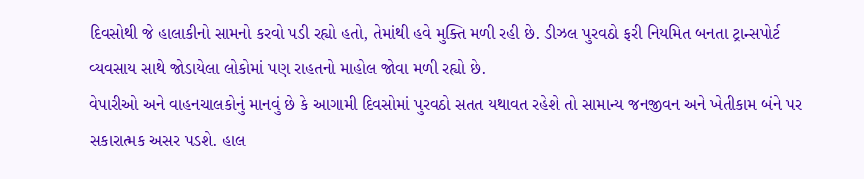દિવસોથી જે હાલાકીનો સામનો કરવો પડી રહ્યો હતો, તેમાંથી હવે મુક્તિ મળી રહી છે. ડીઝલ પુરવઠો ફરી નિયમિત બનતા ટ્રાન્સપોર્ટ વ્યવસાય સાથે જોડાયેલા લોકોમાં પણ રાહતનો માહોલ જોવા મળી રહ્યો છે.
વેપારીઓ અને વાહનચાલકોનું માનવું છે કે આગામી દિવસોમાં પુરવઠો સતત યથાવત રહેશે તો સામાન્ય જનજીવન અને ખેતીકામ બંને પર સકારાત્મક અસર પડશે. હાલ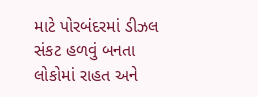માટે પોરબંદરમાં ડીઝલ સંકટ હળવું બનતા લોકોમાં રાહત અને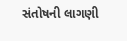સંતોષની લાગણી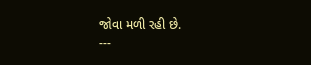જોવા મળી રહી છે.
---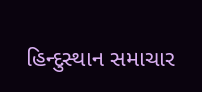હિન્દુસ્થાન સમાચાર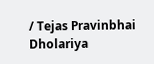/ Tejas Pravinbhai Dholariya